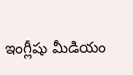ఇంగ్లీషు మీడియం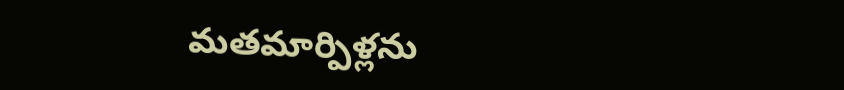మతమార్పిళ్లను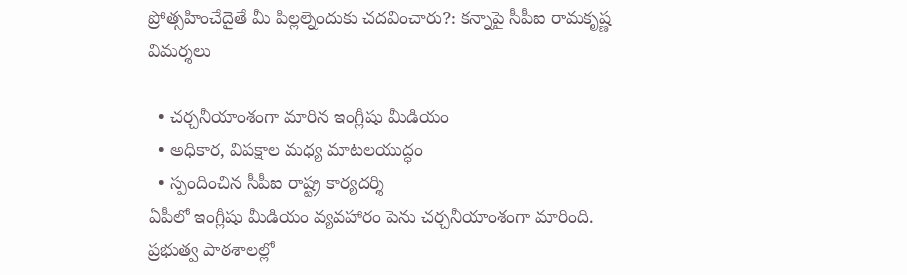ప్రోత్సహించేదైతే మీ పిల్లల్నెందుకు చదవించారు?: కన్నాపై సీపీఐ రామకృష్ణ విమర్శలు

  • చర్చనీయాంశంగా మారిన ఇంగ్లీషు మీడియం
  • అధికార, విపక్షాల మధ్య మాటలయుద్ధం
  • స్పందించిన సీపీఐ రాష్ట్ర కార్యదర్శి
ఏపీలో ఇంగ్లీషు మీడియం వ్యవహారం పెను చర్చనీయాంశంగా మారింది. ప్రభుత్వ పాఠశాలల్లో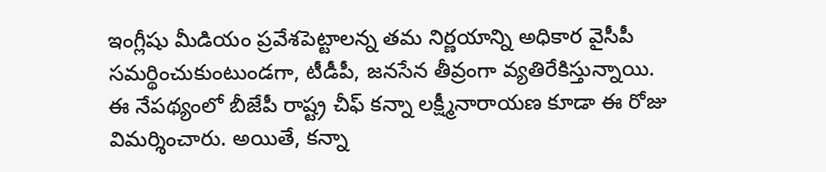ఇంగ్లీషు మీడియం ప్రవేశపెట్టాలన్న తమ నిర్ణయాన్ని అధికార వైసీపీ సమర్థించుకుంటుండగా, టీడీపీ, జనసేన తీవ్రంగా వ్యతిరేకిస్తున్నాయి. ఈ నేపథ్యంలో బీజేపీ రాష్ట్ర చీఫ్ కన్నా లక్ష్మీనారాయణ కూడా ఈ రోజు విమర్శించారు. అయితే, కన్నా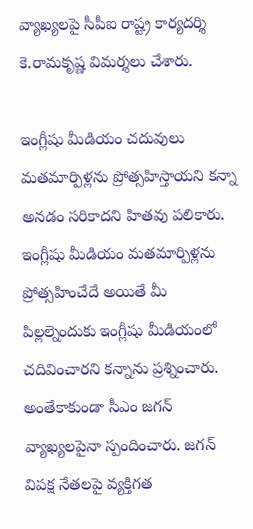వ్యాఖ్యలపై సీపీఐ రాష్ట్ర కార్యదర్శి కె.రామకృష్ణ విమర్శలు చేశారు.

ఇంగ్లీషు మీడియం చదువులు మతమార్పిళ్లను ప్రోత్సహిస్తాయని కన్నా అనడం సరికాదని హితవు పలికారు. ఇంగ్లీషు మీడియం మతమార్పిళ్లను ప్రోత్సహించేదే అయితే మీ పిల్లల్నెందుకు ఇంగ్లీషు మీడియంలో చదివించారని కన్నాను ప్రశ్నించారు. అంతేకాకుండా సీఎం జగన్ వ్యాఖ్యలపైనా స్పందించారు. జగన్ విపక్ష నేతలపై వ్యక్తిగత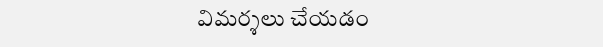విమర్శలు చేయడం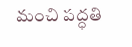మంచి పద్ధతి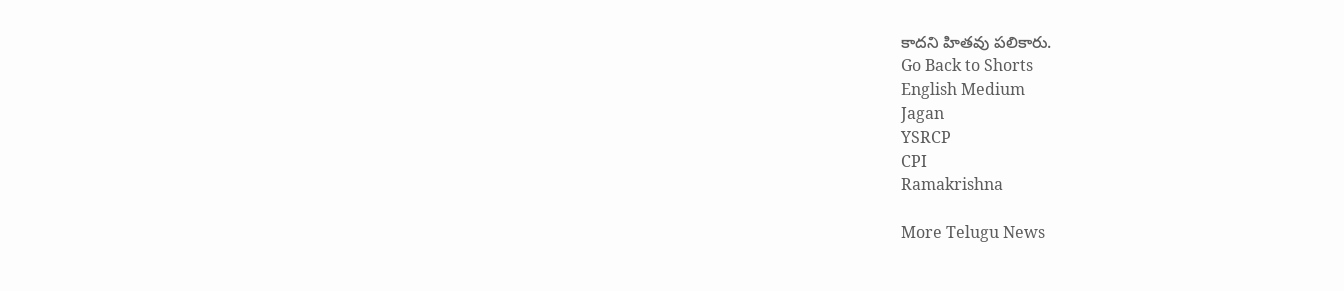కాదని హితవు పలికారు.
Go Back to Shorts
English Medium
Jagan
YSRCP
CPI
Ramakrishna

More Telugu News